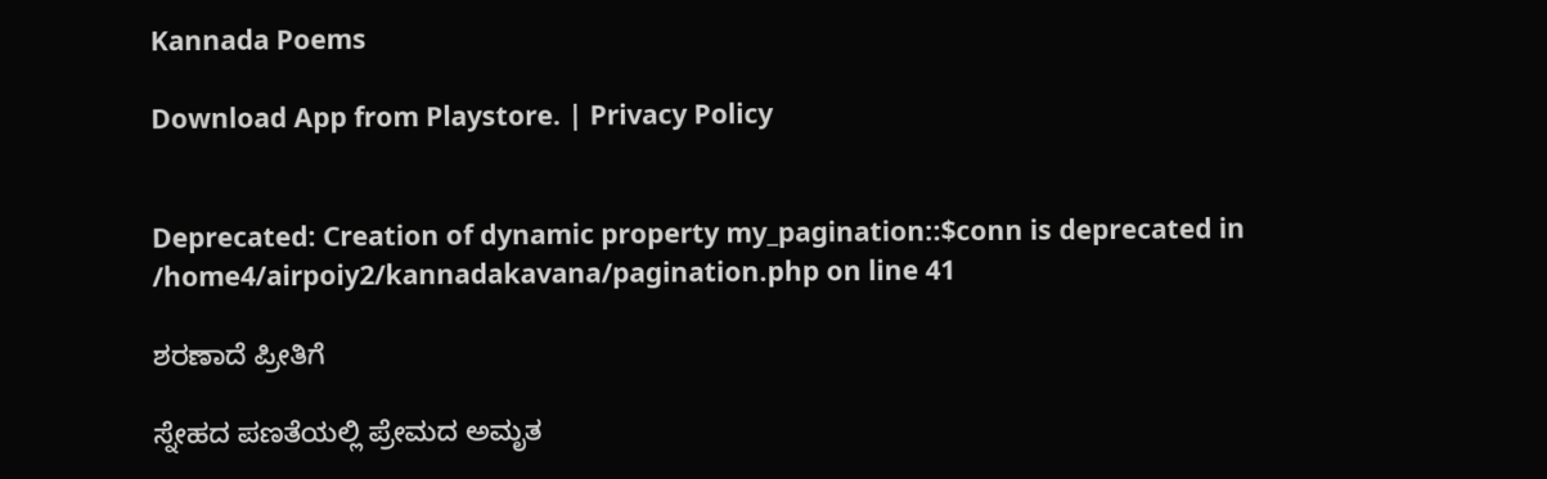Kannada Poems

Download App from Playstore. | Privacy Policy


Deprecated: Creation of dynamic property my_pagination::$conn is deprecated in /home4/airpoiy2/kannadakavana/pagination.php on line 41

ಶರಣಾದೆ ಪ್ರೀತಿಗೆ

ಸ್ನೇಹದ ಪಣತೆಯಲ್ಲಿ ಪ್ರೇಮದ ಅಮೃತ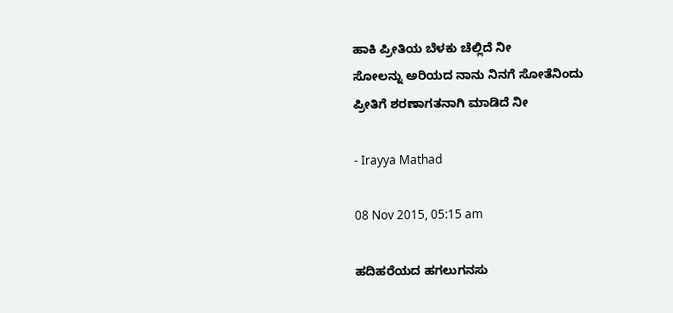ಹಾಕಿ ಪ್ರೀತಿಯ ಬೆಳಕು ಚೆಲ್ಲಿದೆ ನೀ
ಸೋಲನ್ನು ಅರಿಯದ ನಾನು ನಿನಗೆ ಸೋತೆನಿಂದು
ಪ್ರೀತಿಗೆ ಶರಣಾಗತನಾಗಿ ಮಾಡಿದೆ ನೀ

- Irayya Mathad

08 Nov 2015, 05:15 am

ಹದಿಹರೆಯದ ಹಗಲುಗನಸು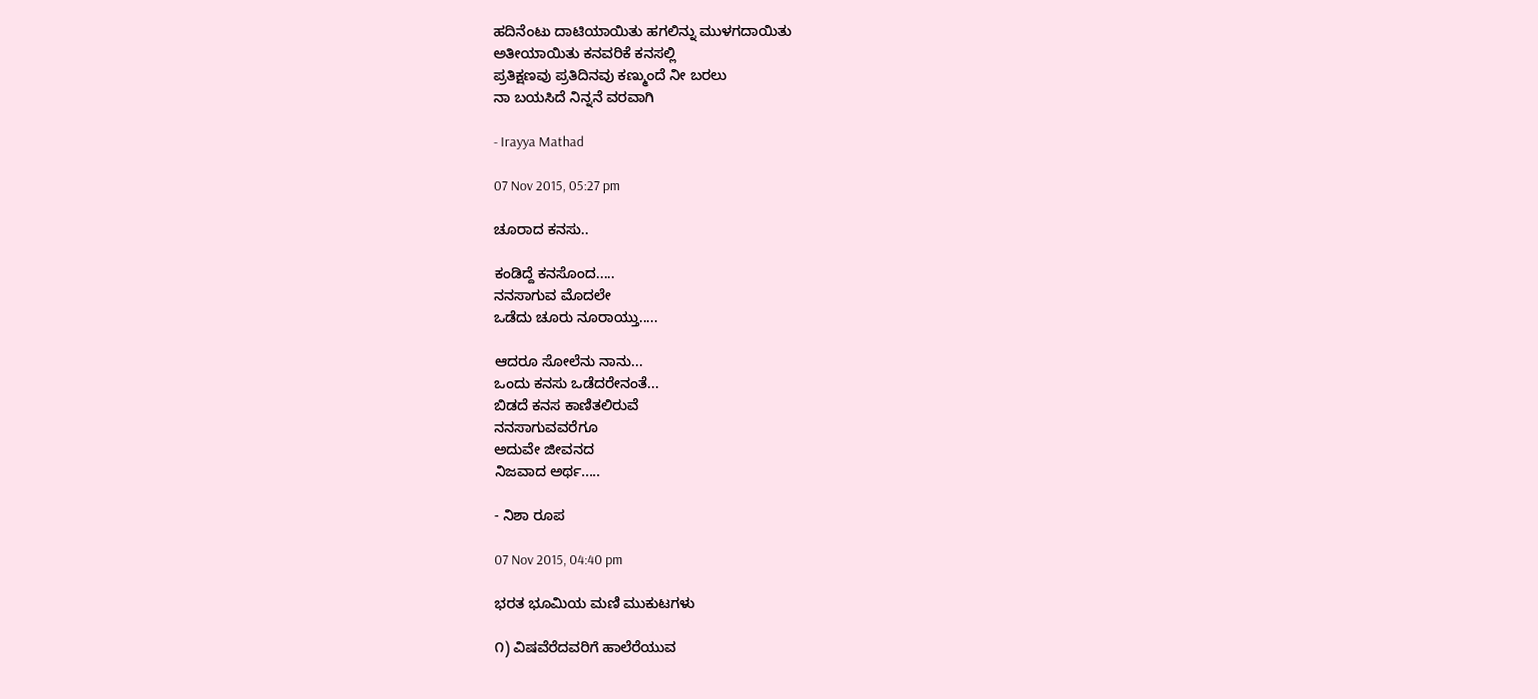ಹದಿನೆಂಟು ದಾಟಿಯಾಯಿತು ಹಗಲಿನ್ನು ಮುಳಗದಾಯಿತು
ಅತೀಯಾಯಿತು ಕನವರಿಕೆ ಕನಸಲ್ಲಿ
ಪ್ರತಿಕ್ಷಣವು ಪ್ರತಿದಿನವು ಕಣ್ಮುಂದೆ ನೀ ಬರಲು
ನಾ ಬಯಸಿದೆ ನಿನ್ನನೆ ವರವಾಗಿ

- Irayya Mathad

07 Nov 2015, 05:27 pm

ಚೂರಾದ ಕನಸು..

ಕಂಡಿದ್ದೆ ಕನಸೊಂದ.....
ನನಸಾಗುವ ಮೊದಲೇ
ಒಡೆದು ಚೂರು ನೂರಾಯ್ತು.....

ಆದರೂ ಸೋಲೆನು ನಾನು...
ಒಂದು ಕನಸು ಒಡೆದರೇನಂತೆ...
ಬಿಡದೆ ಕನಸ ಕಾಣಿತಲಿರುವೆ
ನನಸಾಗುವವರೆಗೂ
ಅದುವೇ ಜೀವನದ
ನಿಜವಾದ ಅರ್ಥ.....

- ನಿಶಾ ರೂಪ

07 Nov 2015, 04:40 pm

ಭರತ ಭೂಮಿಯ ಮಣಿ ಮುಕುಟಗಳು

೧) ವಿಷವೆರೆದವರಿಗೆ ಹಾಲೆರೆಯುವ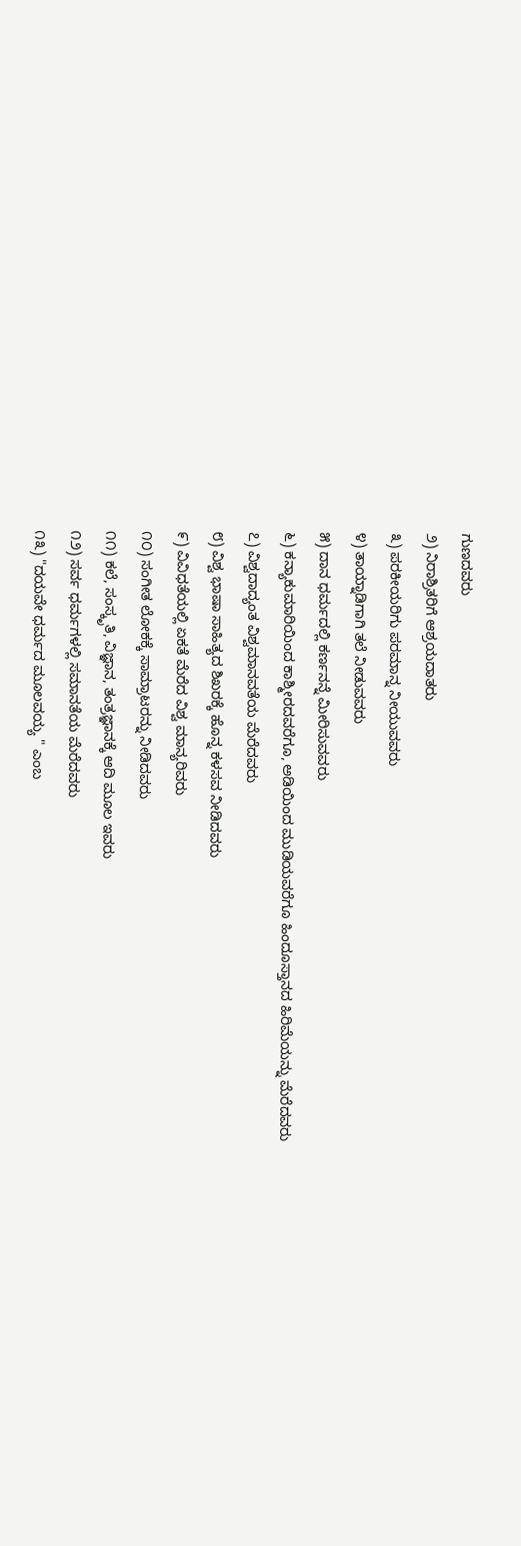ಗುಣದವರು
೨) ನಿರಾಶ್ರಿತರಿಗೆ ಆಶ್ರಯದಾತರು
೩) ಪರಕೀಯರಿಗು ಪರಮಾನ್ನ ನೀಯುವವರು
೪) ತಾಯ್ನಾಡಿಗಾಗಿ ತಲೆ ನೀಡುವವರು
೫) ದಾನ ಧರ್ಮದಲ್ಲಿ ಕರ್ಣನನ್ನೆ ಮೀರಿಸುವವರು
೬) ಕನ್ಯಾಕುಮಾರಿಯಿಂದ ಕಾಶ್ಮೀರದವರೆಗೂ, ಅಡಿಯಿಂದ ಮುಡಿಯವರೆಗೂ ಹಿಂದೂಸ್ತಾನದ ಹಿರಿಮೆಯನ್ನು ಮೆರೆದವರು
೭) ವಿಶ್ವದಾದ್ಯಂತ ವಿಶ್ವಮಾನವತೆಯ ಮೆರೆದವರು
೮) ವಿಶ್ವ ಭಾಷಾ ಸಾಹಿತ್ಯದ ಶಿಖರಕ್ಕೆ ಹೊನ್ನ ಕಳಸವ ನೀಡಿದವರು
೯) ವಿವಿಧತೆಯಲ್ಲಿ ಏಕತೆ ಮೆರೆದ ವಿಶ್ವ ಮಾನ್ಯರಿವರು
೧೦) ಸಂಗೀತ ಲೋಕಕ್ಕೆ ಸಾಮ್ರಾಟರನ್ನು ನೀಡಿದವರು
೧೧) ಕಲೆ, ಸಂಸ್ಕೃತಿ, ವಿಜ್ಞಾನ, ತಂತ್ರಜ್ಞಾನಕ್ಕೆ ಆದಿ ಮೂಲ ಇವರು
೧೨) ಸರ್ವ ಧರ್ಮಗಳಲ್ಲಿ ಸಮಾನತೆಯ ಮೆರೆದವರು
೧೩) "ದಯವೇ ಧರ್ಮದ ಮೂಲವಯ್ಯ " ಎಂಬ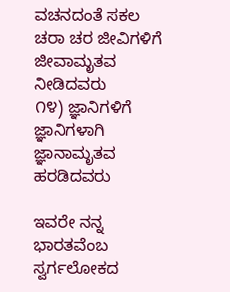ವಚನದಂತೆ ಸಕಲ ಚರಾ ಚರ ಜೀವಿಗಳಿಗೆ ಜೀವಾಮೃತವ ನೀಡಿದವರು
೧೪) ಜ್ಞಾನಿಗಳಿಗೆ ಜ್ಞಾನಿಗಳಾಗಿ ಜ್ಞಾನಾಮೃತವ ಹರಡಿದವರು

ಇವರೇ ನನ್ನ ಭಾರತವೆಂಬ ಸ್ವರ್ಗಲೋಕದ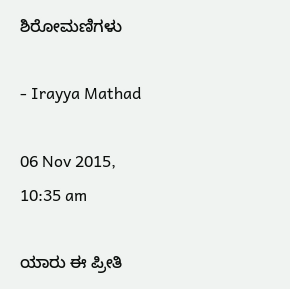ಶಿರೋಮಣಿಗಳು

- Irayya Mathad

06 Nov 2015, 10:35 am

ಯಾರು ಈ ಪ್ರೀತಿ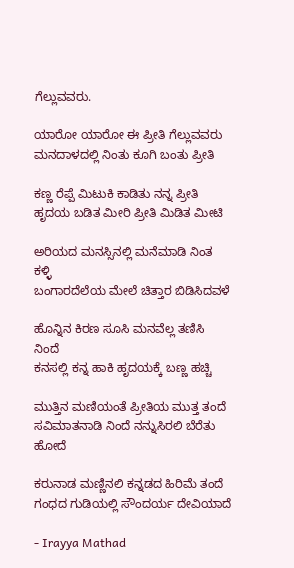ಗೆಲ್ಲುವವರು.

ಯಾರೋ ಯಾರೋ ಈ ಪ್ರೀತಿ ಗೆಲ್ಲುವವರು
ಮನದಾಳದಲ್ಲಿ ನಿಂತು ಕೂಗಿ ಬಂತು ಪ್ರೀತಿ

ಕಣ್ಣ ರೆಪ್ಪೆ ಮಿಟುಕಿ ಕಾಡಿತು ನನ್ನ ಪ್ರೀತಿ
ಹೃದಯ ಬಡಿತ ಮೀರಿ ಪ್ರೀತಿ ಮಿಡಿತ ಮೀಟಿ

ಅರಿಯದ ಮನಸ್ಸಿನಲ್ಲಿ ಮನೆಮಾಡಿ ನಿಂತ ಕಳ್ಳಿ
ಬಂಗಾರದೆಲೆಯ ಮೇಲೆ ಚಿತ್ತಾರ ಬಿಡಿಸಿದವಳೆ

ಹೊನ್ನಿನ ಕಿರಣ ಸೂಸಿ ಮನವೆಲ್ಲ ತಣಿಸಿ ನಿಂದೆ
ಕನಸಲ್ಲಿ ಕನ್ನ ಹಾಕಿ ಹೃದಯಕ್ಕೆ ಬಣ್ಣ ಹಚ್ಚಿ

ಮುತ್ತಿನ ಮಣಿಯಂತೆ ಪ್ರೀತಿಯ ಮುತ್ತ ತಂದೆ
ಸವಿಮಾತನಾಡಿ ನಿಂದೆ ನನ್ನುಸಿರಲಿ ಬೆರೆತು ಹೋದೆ

ಕರುನಾಡ ಮಣ್ಣಿನಲಿ ಕನ್ನಡದ ಹಿರಿಮೆ ತಂದೆ
ಗಂಧದ ಗುಡಿಯಲ್ಲಿ ಸೌಂದರ್ಯ ದೇವಿಯಾದೆ

- Irayya Mathad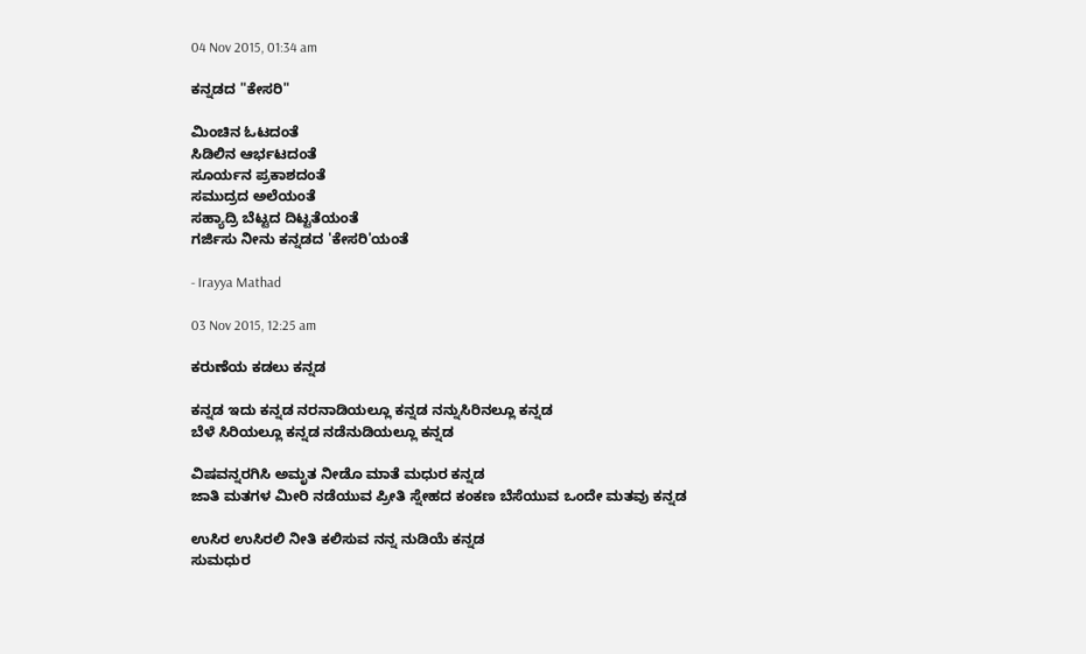04 Nov 2015, 01:34 am

ಕನ್ನಡದ "ಕೇಸರಿ"

ಮಿಂಚಿನ ಓಟದಂತೆ
ಸಿಡಿಲಿನ ಆರ್ಭಟದಂತೆ
ಸೂರ್ಯನ ಪ್ರಕಾಶದಂತೆ
ಸಮುದ್ರದ ಅಲೆಯಂತೆ
ಸಹ್ಯಾದ್ರಿ ಬೆಟ್ಟದ ದಿಟ್ಟತೆಯಂತೆ
ಗರ್ಜಿಸು ನೀನು ಕನ್ನಡದ 'ಕೇಸರಿ'ಯಂತೆ

- Irayya Mathad

03 Nov 2015, 12:25 am

ಕರುಣೆಯ ಕಡಲು ಕನ್ನಡ

ಕನ್ನಡ ಇದು ಕನ್ನಡ ನರನಾಡಿಯಲ್ಲೂ ಕನ್ನಡ ನನ್ನುಸಿರಿನಲ್ಲೂ ಕನ್ನಡ
ಬೆಳೆ ಸಿರಿಯಲ್ಲೂ ಕನ್ನಡ ನಡೆನುಡಿಯಲ್ಲೂ ಕನ್ನಡ

ವಿಷವನ್ನರಗಿಸಿ ಅಮೃತ ನೀಡೊ ಮಾತೆ ಮಧುರ ಕನ್ನಡ
ಜಾತಿ ಮತಗಳ ಮೀರಿ ನಡೆಯುವ ಪ್ರೀತಿ ಸ್ನೇಹದ ಕಂಕಣ ಬೆಸೆಯುವ ಒಂದೇ ಮತವು ಕನ್ನಡ

ಉಸಿರ ಉಸಿರಲಿ ನೀತಿ ಕಲಿಸುವ ನನ್ನ ನುಡಿಯೆ ಕನ್ನಡ
ಸುಮಧುರ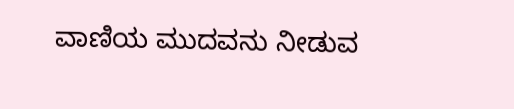ವಾಣಿಯ ಮುದವನು ನೀಡುವ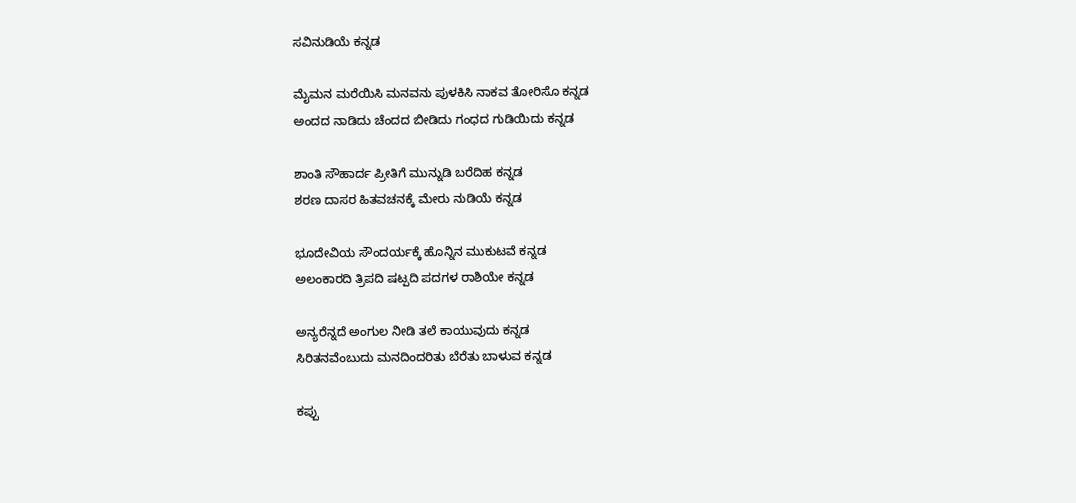ಸವಿನುಡಿಯೆ ಕನ್ನಡ

ಮೈಮನ ಮರೆಯಿಸಿ ಮನವನು ಪುಳಕಿಸಿ ನಾಕವ ತೋರಿಸೊ ಕನ್ನಡ
ಅಂದದ ನಾಡಿದು ಚೆಂದದ ಬೀಡಿದು ಗಂಧದ ಗುಡಿಯಿದು ಕನ್ನಡ

ಶಾಂತಿ ಸೌಹಾರ್ದ ಪ್ರೀತಿಗೆ ಮುನ್ನುಡಿ ಬರೆದಿಹ ಕನ್ನಡ
ಶರಣ ದಾಸರ ಹಿತವಚನಕ್ಕೆ ಮೇರು ನುಡಿಯೆ ಕನ್ನಡ

ಭೂದೇವಿಯ ಸೌಂದರ್ಯಕ್ಕೆ ಹೊನ್ನಿನ ಮುಕುಟವೆ ಕನ್ನಡ
ಅಲಂಕಾರದಿ ತ್ರಿಪದಿ ಷಟ್ಪದಿ ಪದಗಳ ರಾಶಿಯೇ ಕನ್ನಡ

ಅನ್ಯರೆನ್ನದೆ ಅಂಗುಲ ನೀಡಿ ತಲೆ ಕಾಯುವುದು ಕನ್ನಡ
ಸಿರಿತನವೆಂಬುದು ಮನದಿಂದರಿತು ಬೆರೆತು ಬಾಳುವ ಕನ್ನಡ

ಕಪ್ಪು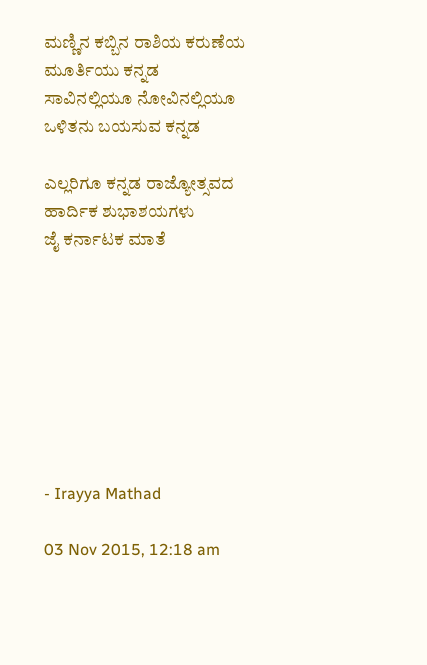ಮಣ್ಣಿನ ಕಬ್ಬಿನ ರಾಶಿಯ ಕರುಣೆಯ ಮೂರ್ತಿಯು ಕನ್ನಡ
ಸಾವಿನಲ್ಲಿಯೂ ನೋವಿನಲ್ಲಿಯೂ ಒಳಿತನು ಬಯಸುವ ಕನ್ನಡ

ಎಲ್ಲರಿಗೂ ಕನ್ನಡ ರಾಜ್ಯೋತ್ಸವದ ಹಾರ್ದಿಕ ಶುಭಾಶಯಗಳು
ಜೈ ಕರ್ನಾಟಕ ಮಾತೆ








- Irayya Mathad

03 Nov 2015, 12:18 am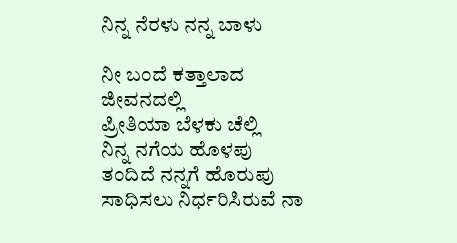ನಿನ್ನ ನೆರಳು ನನ್ನ ಬಾಳು

ನೀ ಬಂದೆ ಕತ್ತಾಲಾದ ಜೀವನದಲ್ಲಿ
ಪ್ರೀತಿಯಾ ಬೆಳಕು ಚೆಲ್ಲಿ
ನಿನ್ನ ನಗೆಯ ಹೊಳಪು
ತಂದಿದೆ ನನ್ನಗೆ ಹೊರುಪು
ಸಾಧಿಸಲು ನಿರ್ಧರಿಸಿರುವೆ ನಾ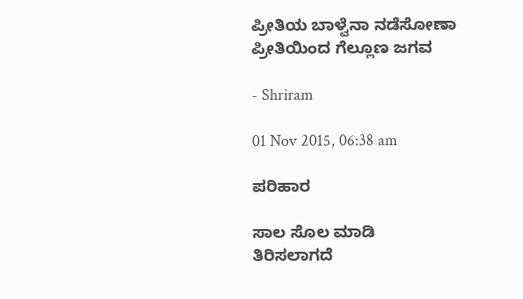ಪ್ರೀತಿಯ ಬಾಳ್ವೆನಾ ನಡೆಸೋಣಾ
ಪ್ರೀತಿಯಿಂದ ಗೆಲ್ಲೂಣ ಜಗವ

- Shriram

01 Nov 2015, 06:38 am

ಪರಿಹಾರ

ಸಾಲ ಸೊಲ ಮಾಡಿ
ತಿರಿಸಲಾಗದೆ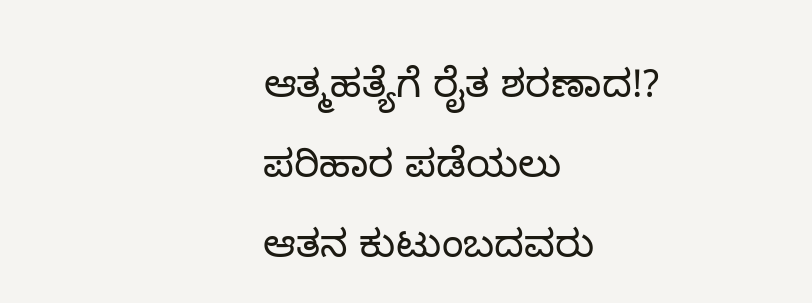ಆತ್ಮಹತ್ಯೆಗೆ ರೈತ ಶರಣಾದ!?
ಪರಿಹಾರ ಪಡೆಯಲು
ಆತನ ಕುಟುಂಬದವರು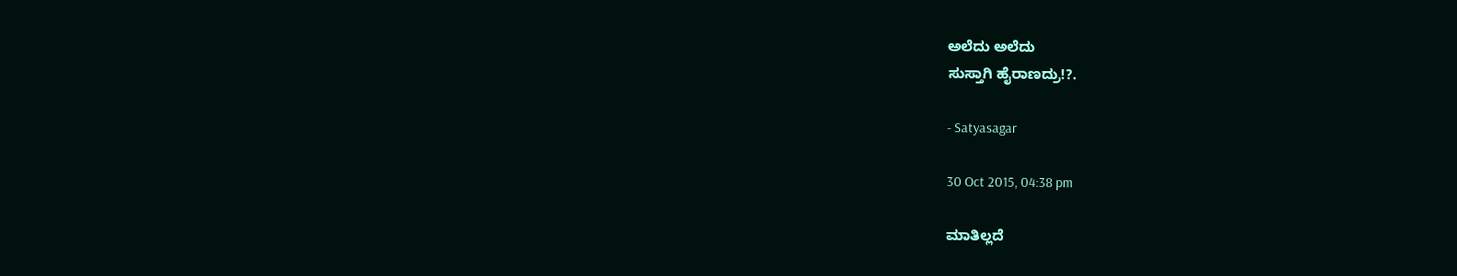ಅಲೆದು ಅಲೆದು
ಸುಸ್ತಾಗಿ ಹೈರಾಣದ್ರು!?.

- Satyasagar

30 Oct 2015, 04:38 pm

ಮಾತಿಲ್ಲದೆ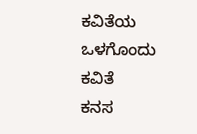ಕವಿತೆಯ ಒಳಗೊಂದು ಕವಿತೆ
ಕನಸ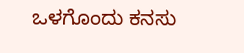ಒಳಗೊಂದು ಕನಸು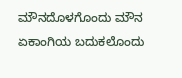ಮೌನದೊಳಗೊಂದು ಮೌನ
ಏಕಾಂಗಿಯ ಬದುಕಲೊಂದು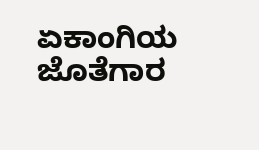ಏಕಾಂಗಿಯ ಜೊತೆಗಾರ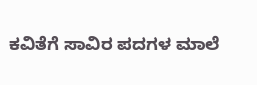ಕವಿತೆಗೆ ಸಾವಿರ ಪದಗಳ ಮಾಲೆ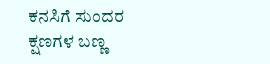ಕನಸಿಗೆ ಸುಂದರ ಕ್ಷಣಗಳ ಬಣ್ಣ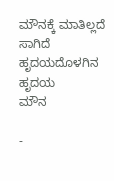ಮೌನಕ್ಕೆ ಮಾತಿಲ್ಲದೆ ಸಾಗಿದೆ ಹೃದಯದೊಳಗಿನ ಹೃದಯ
ಮೌನ

-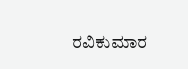ರವಿಕುಮಾರ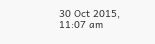30 Oct 2015, 11:07 am